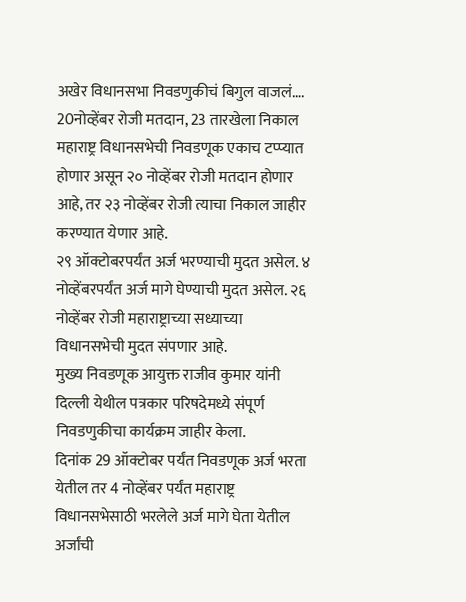अखेर विधानसभा निवडणुकीचं बिगुल वाजलं….
20नोव्हेंबर रोजी मतदान, 23 तारखेला निकाल
महाराष्ट्र विधानसभेची निवडणूक एकाच टप्प्यात होणार असून २० नोव्हेंबर रोजी मतदान होणार आहे, तर २३ नोव्हेंबर रोजी त्याचा निकाल जाहीर करण्यात येणार आहे.
२९ ऑक्टोबरपर्यंत अर्ज भरण्याची मुदत असेल. ४ नोव्हेंबरपर्यंत अर्ज मागे घेण्याची मुदत असेल. २६ नोव्हेंबर रोजी महाराष्ट्राच्या सध्याच्या विधानसभेची मुदत संपणार आहे.
मुख्य निवडणूक आयुक्त राजीव कुमार यांनी दिल्ली येथील पत्रकार परिषदेमध्ये संपूर्ण निवडणुकीचा कार्यक्रम जाहीर केला.
दिनांक 29 ऑक्टोबर पर्यंत निवडणूक अर्ज भरता येतील तर 4 नोव्हेंबर पर्यंत महाराष्ट्र विधानसभेसाठी भरलेले अर्ज मागे घेता येतील अर्जांची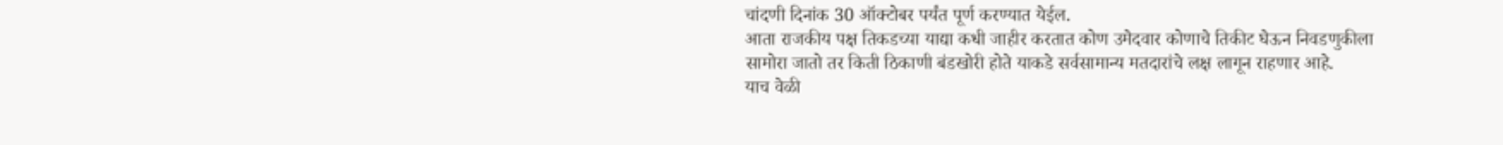चांदणी दिनांक 30 ऑक्टोबर पर्यंत पूर्ण करण्यात येईल.
आता राजकीय पक्ष तिकडच्या याद्या कधी जाहीर करतात कोण उमेदवार कोणाचे तिकीट घेऊन निवडणुकीला सामोरा जातो तर किती ठिकाणी बंडखोरी होते याकडे सर्वसामान्य मतदारांचे लक्ष लागून राहणार आहे.
याच वेळी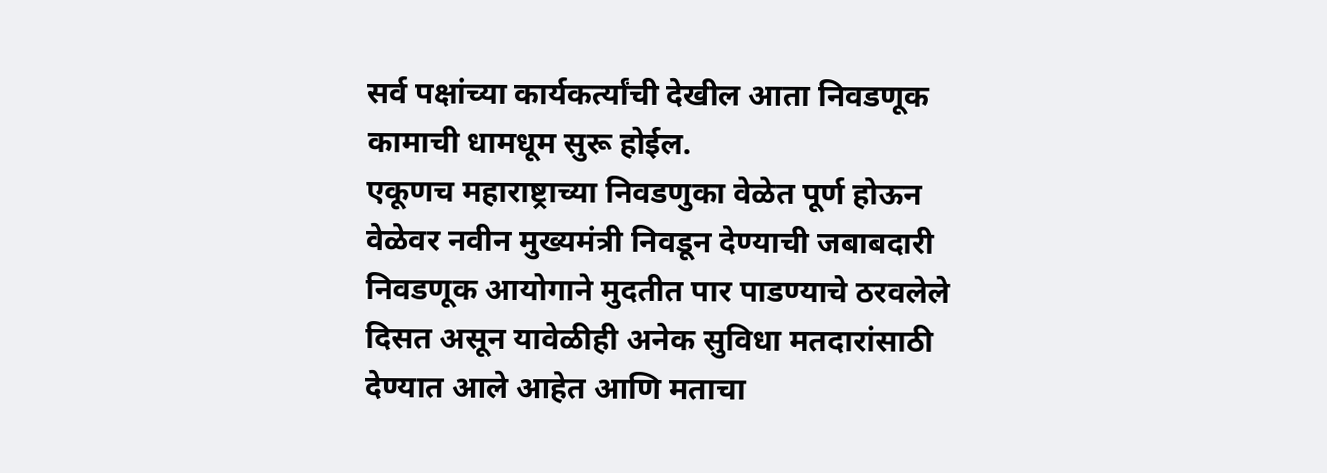सर्व पक्षांच्या कार्यकर्त्यांची देखील आता निवडणूक कामाची धामधूम सुरू होईल.
एकूणच महाराष्ट्राच्या निवडणुका वेळेत पूर्ण होऊन वेळेवर नवीन मुख्यमंत्री निवडून देण्याची जबाबदारी निवडणूक आयोगाने मुदतीत पार पाडण्याचे ठरवलेले दिसत असून यावेळीही अनेक सुविधा मतदारांसाठी देण्यात आले आहेत आणि मताचा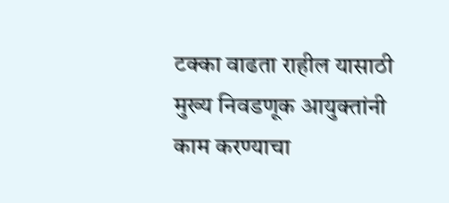टक्का वाढता राहील यासाठी मुख्य निवडणूक आयुक्तांनी काम करण्याचा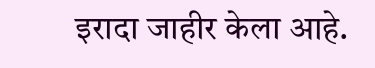इरादा जाहीर केला आहे.